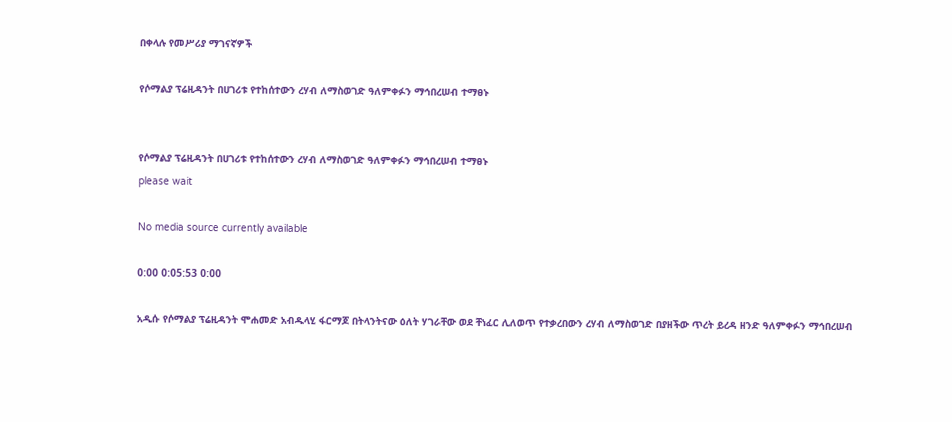በቀላሉ የመሥሪያ ማገናኛዎች

የሶማልያ ፕሬዚዳንት በሀገሪቱ የተከሰተውን ረሃብ ለማስወገድ ዓለምቀፉን ማኅበረሠብ ተማፀኑ


የሶማልያ ፕሬዚዳንት በሀገሪቱ የተከሰተውን ረሃብ ለማስወገድ ዓለምቀፉን ማኅበረሠብ ተማፀኑ
please wait

No media source currently available

0:00 0:05:53 0:00

አዲሱ የሶማልያ ፕሬዚዳንት ሞሐመድ አብዱላሂ ፋርማጆ በትላንትናው ዕለት ሃገራቸው ወደ ቸነፈር ሊለወጥ የተቃረበውን ረሃብ ለማስወገድ በያዘችው ጥረት ይረዳ ዘንድ ዓለምቀፉን ማኅበረሠብ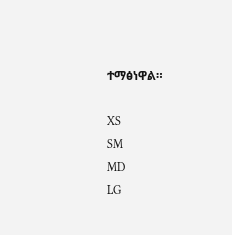ተማፅነዋል።

XS
SM
MD
LG